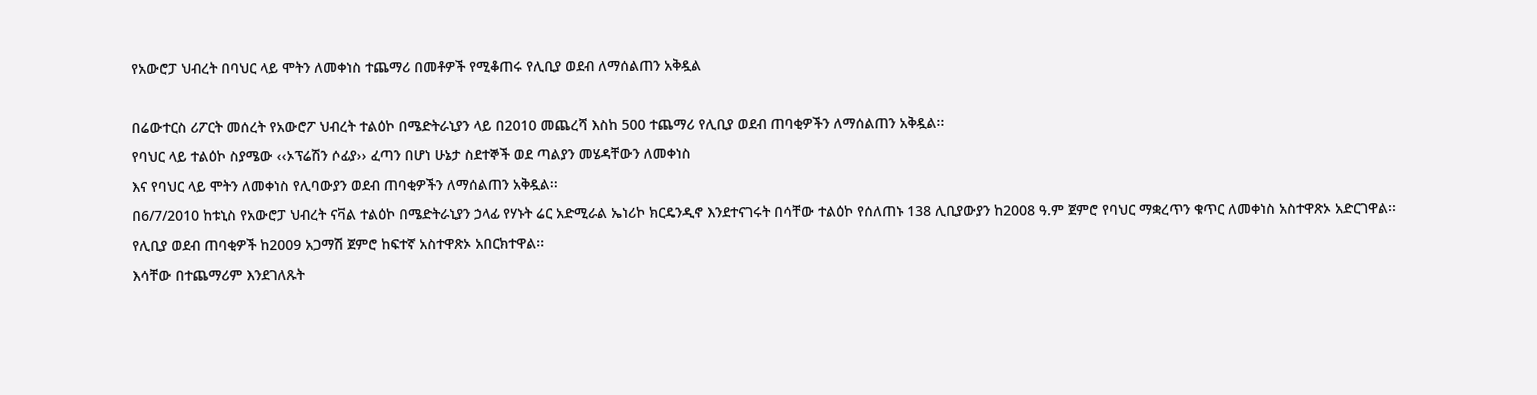የአውሮፓ ህብረት በባህር ላይ ሞትን ለመቀነስ ተጨማሪ በመቶዎች የሚቆጠሩ የሊቢያ ወደብ ለማሰልጠን አቅዷል

በሬውተርስ ሪፖርት መሰረት የአውሮፖ ህብረት ተልዕኮ በሜድትራኒያን ላይ በ2010 መጨረሻ እስከ 500 ተጨማሪ የሊቢያ ወደብ ጠባቂዎችን ለማሰልጠን አቅዷል፡፡
የባህር ላይ ተልዕኮ ስያሜው ‹‹ኦፕሬሽን ሶፊያ›› ፈጣን በሆነ ሁኔታ ስደተኞች ወደ ጣልያን መሄዳቸውን ለመቀነስ
እና የባህር ላይ ሞትን ለመቀነስ የሊባውያን ወደብ ጠባቂዎችን ለማሰልጠን አቅዷል፡፡
በ6/7/2010 ከቱኒስ የአውሮፓ ህብረት ናቫል ተልዕኮ በሜድትራኒያን ኃላፊ የሃኑት ሬር አድሚራል ኤነሪኮ ክርዴንዲኖ እንደተናገሩት በሳቸው ተልዕኮ የሰለጠኑ 138 ሊቢያውያን ከ2008 ዓ.ም ጀምሮ የባህር ማቋረጥን ቁጥር ለመቀነስ አስተዋጽኦ አድርገዋል፡፡
የሊቢያ ወደብ ጠባቂዎች ከ2009 አጋማሽ ጀምሮ ከፍተኛ አስተዋጽኦ አበርክተዋል፡፡
እሳቸው በተጨማሪም እንደገለጹት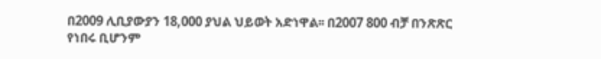በ2009 ሊቢያውያን 18,000 ያህል ህይወት አድነዋል፡፡ በ2007 800 ብቻ በንጽጽር የነበሩ ቢሆንም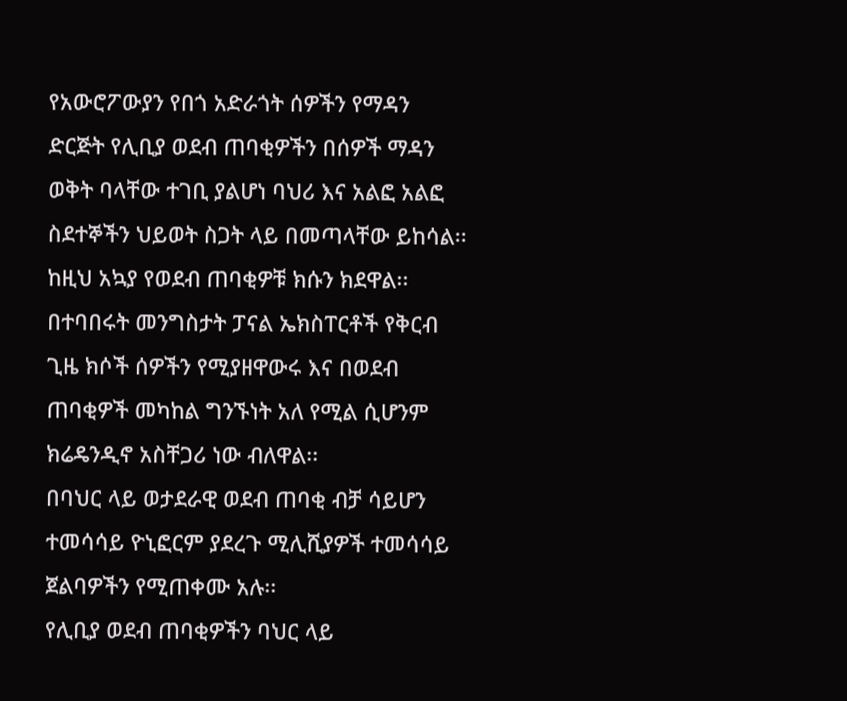የአውሮፖውያን የበጎ አድራጎት ሰዎችን የማዳን ድርጅት የሊቢያ ወደብ ጠባቂዎችን በሰዎች ማዳን ወቅት ባላቸው ተገቢ ያልሆነ ባህሪ እና አልፎ አልፎ ስደተኞችን ህይወት ስጋት ላይ በመጣላቸው ይከሳል፡፡ ከዚህ አኳያ የወደብ ጠባቂዎቹ ክሱን ክደዋል፡፡
በተባበሩት መንግስታት ፓናል ኤክስፐርቶች የቅርብ ጊዜ ክሶች ሰዎችን የሚያዘዋውሩ እና በወደብ ጠባቂዎች መካከል ግንኙነት አለ የሚል ሲሆንም ክሬዴንዲኖ አስቸጋሪ ነው ብለዋል፡፡
በባህር ላይ ወታደራዊ ወደብ ጠባቂ ብቻ ሳይሆን ተመሳሳይ ዮኒፎርም ያደረጉ ሚሊሺያዎች ተመሳሳይ ጀልባዎችን የሚጠቀሙ አሉ፡፡
የሊቢያ ወደብ ጠባቂዎችን ባህር ላይ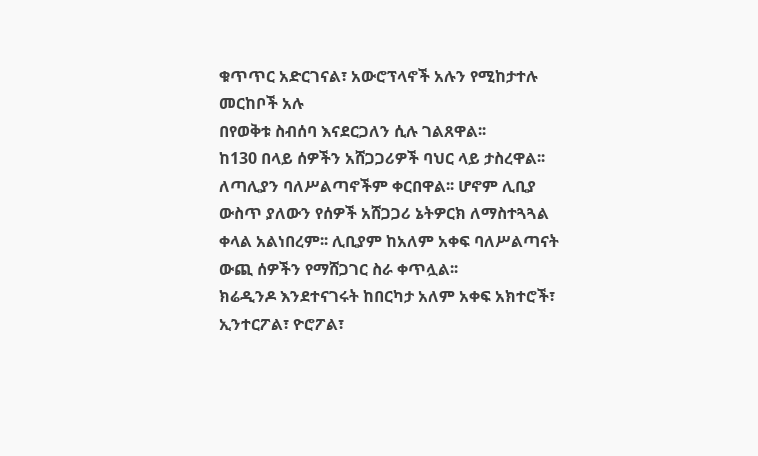ቁጥጥር አድርገናል፣ አውሮፕላኖች አሉን የሚከታተሉ መርከቦች አሉ
በየወቅቱ ስብሰባ እናደርጋለን ሲሉ ገልጸዋል፡፡
ከ130 በላይ ሰዎችን አሸጋጋሪዎች ባህር ላይ ታስረዋል፡፡ ለጣሊያን ባለሥልጣኖችም ቀርበዋል፡፡ ሆኖም ሊቢያ ውስጥ ያለውን የሰዎች አሸጋጋሪ ኔትዎርክ ለማስተጓጓል ቀላል አልነበረም፡፡ ሊቢያም ከአለም አቀፍ ባለሥልጣናት
ውጪ ሰዎችን የማሸጋገር ስራ ቀጥሏል፡፡
ክሬዲንዶ እንደተናገሩት ከበርካታ አለም አቀፍ አክተሮች፣ ኢንተርፖል፣ ዮሮፖል፣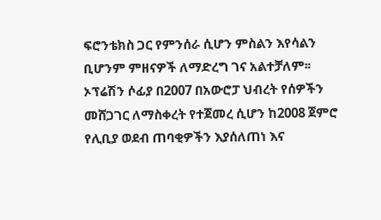ፍሮንቴክስ ጋር የምንሰራ ሲሆን ምስልን እየሳልን ቢሆንም ምዘናዎች ለማድረግ ገና አልተቻለም፡፡
ኦፕሬሽን ሶፊያ በ2007 በአውሮፓ ህብረት የሰዎችን መሸጋገር ለማስቀረት የተጀመረ ሲሆን ከ2008 ጀምሮ የሊቢያ ወደብ ጠባቂዎችን እያሰለጠነ እና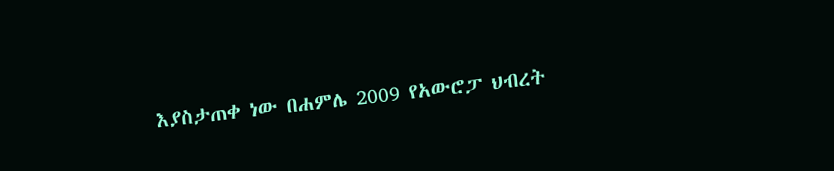እያስታጠቀ ነው በሐምሌ 2009 የአውሮፓ ህብረት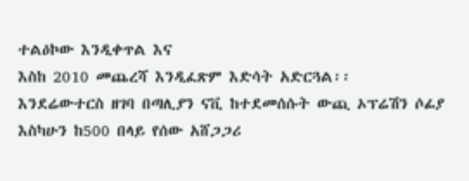ተልዕኮው እንዲቀጥል እና
እስከ 2010 መጨረሻ እንዲፈጽም እድሳት አድርጓል፡፡
እንደሬውተርስ ዘገባ በጣሊያን ናቪ ከተደመሰሱት ውጪ ኦፕሬሽን ሶፊያ እስካሁን ከ500 በላይ የሰው አሸጋጋሪ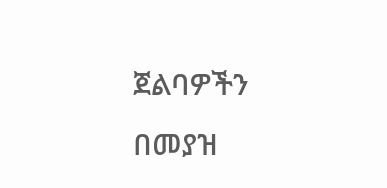ጀልባዎችን በመያዝ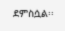ደምስሷል፡፡